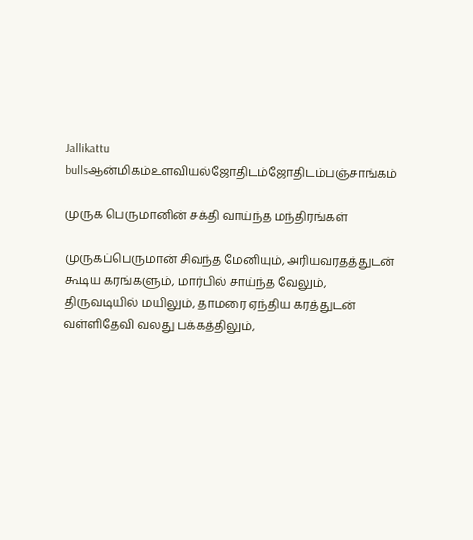Jallikattu bullsஆன்மிகம்உளவியல்ஜோதிடம்ஜோதிடம்பஞ்சாங்கம்

முருக பெருமானின் சக்தி வாய்ந்த மந்திரங்கள்

முருகப்பெருமான் சிவந்த மேனியும், அரியவரதத்துடன் கூடிய கரங்களும், மார்பில் சாய்ந்த வேலும், திருவடியில் மயிலும், தாமரை ஏந்திய கரத்துடன் வள்ளிதேவி வலது பக்கத்திலும்,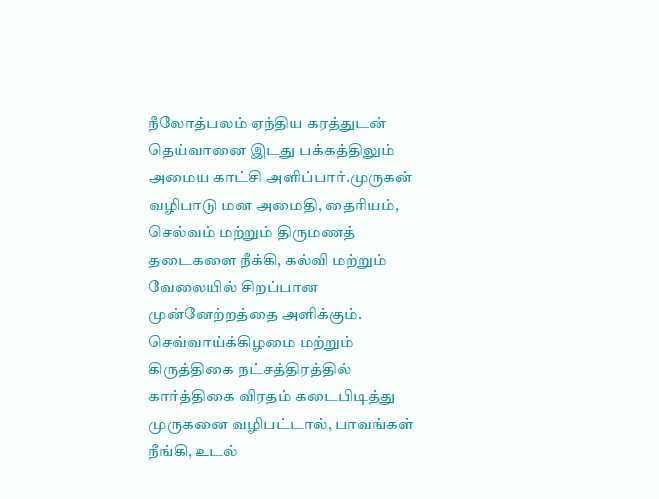நீலோத்பலம் ஏந்திய கரத்துடன் தெய்வானை இடது பக்கத்திலும் அமைய காட்சி அளிப்பார்.முருகன் வழிபாடு மன அமைதி, தைரியம், செல்வம் மற்றும் திருமணத் தடைகளை நீக்கி, கல்வி மற்றும் வேலையில் சிறப்பான முன்னேற்றத்தை அளிக்கும். செவ்வாய்க்கிழமை மற்றும் கிருத்திகை நட்சத்திரத்தில் கார்த்திகை விரதம் கடைபிடித்து முருகனை வழிபட்டால், பாவங்கள் நீங்கி, உடல்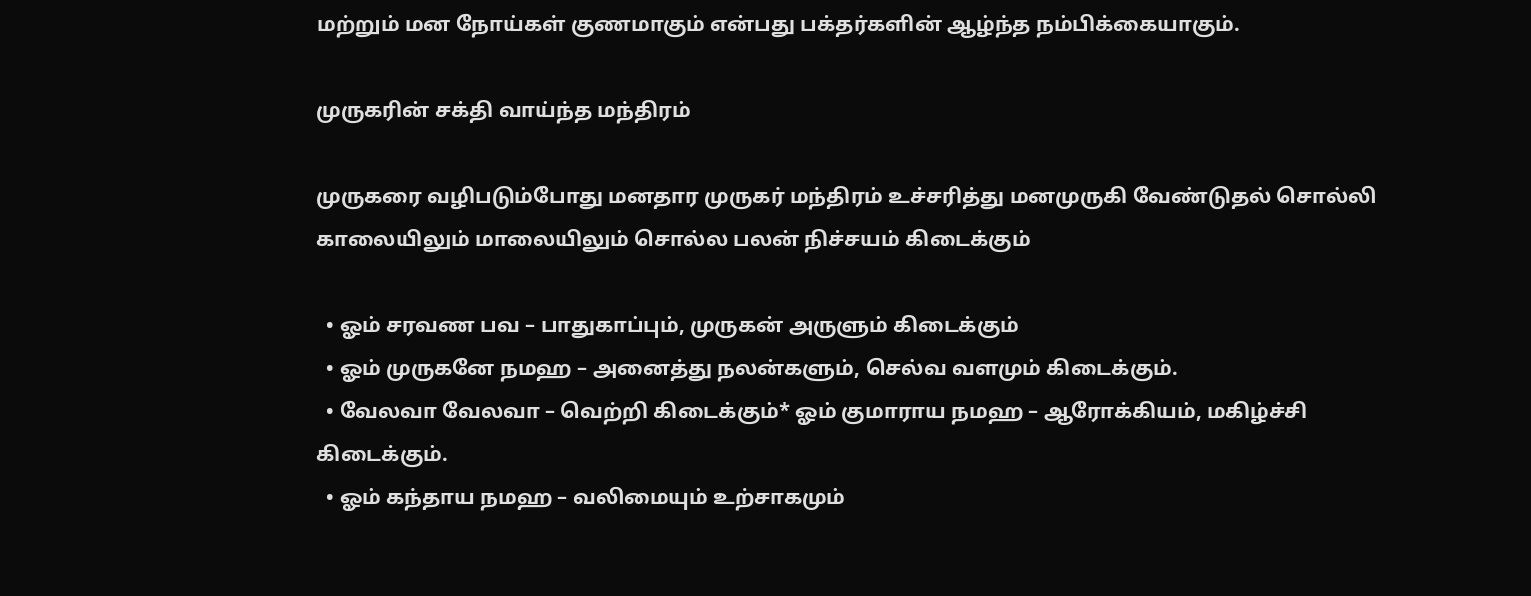மற்றும் மன நோய்கள் குணமாகும் என்பது பக்தர்களின் ஆழ்ந்த நம்பிக்கையாகும்.

முருகரின் சக்தி வாய்ந்த மந்திரம்

முருகரை வழிபடும்போது மனதார முருகர் மந்திரம் உச்சரித்து மனமுருகி வேண்டுதல் சொல்லி காலையிலும் மாலையிலும் சொல்ல பலன் நிச்சயம் கிடைக்கும்

  • ஓம் சரவண பவ – பாதுகாப்பும், முருகன் அருளும் கிடைக்கும்
  • ஓம் முருகனே நமஹ – அனைத்து நலன்களும், செல்வ வளமும் கிடைக்கும்.
  • வேலவா வேலவா – வெற்றி கிடைக்கும்* ஓம் குமாராய நமஹ – ஆரோக்கியம், மகிழ்ச்சி கிடைக்கும்.
  • ஓம் கந்தாய நமஹ – வலிமையும் உற்சாகமும்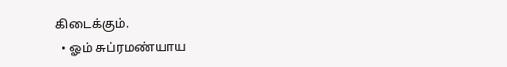கிடைக்கும்.
  • ஓம் சுப்ரமண்யாய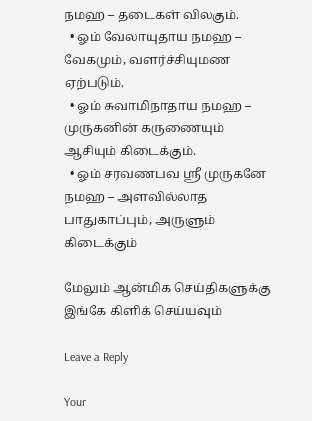நமஹ – தடைகள் விலகும்.
  • ஓம் வேலாயுதாய நமஹ – வேகமும், வளர்ச்சியுமண ஏற்படும்.
  • ஓம் சுவாமிநாதாய நமஹ – முருகனின் கருணையும் ஆசியும் கிடைக்கும்.
  • ஓம் சரவணபவ ஸ்ரீ முருகனே நமஹ – அளவில்லாத பாதுகாப்பும், அருளும் கிடைக்கும்

மேலும் ஆன்மிக செய்திகளுக்கு இங்கே கிளிக் செய்யவும்

Leave a Reply

Your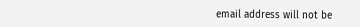email address will not be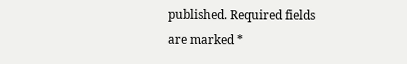published. Required fields are marked *